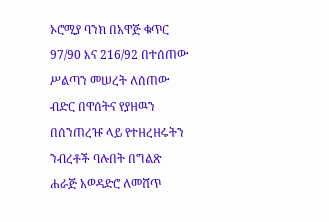ኦሮሚያ ባንክ በአዋጅ ቁጥር 97/90 እና 216/92 በተሰጠው ሥልጣን መሠረት ለሰጠው ብድር በዋሰትና የያዘዉን በሰንጠረዡ ላይ የተዘረዘሩትን ንብረቶች ባሉበት በግልጽ ሐራጅ አወዳድሮ ለመሸጥ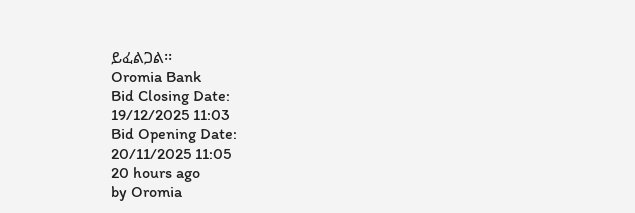ይፈልጋል፡፡
Oromia Bank
Bid Closing Date:
19/12/2025 11:03
Bid Opening Date:
20/11/2025 11:05
20 hours ago
by Oromia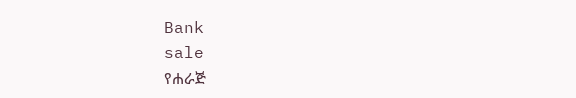Bank
sale
የሐራጅ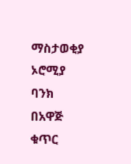ማስታወቂያ
ኦሮሚያ ባንክ በአዋጅ ቁጥር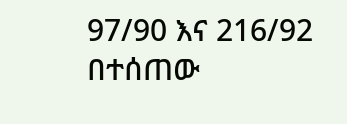97/90 እና 216/92 በተሰጠው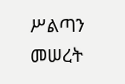ሥልጣን መሠረት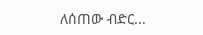ለሰጠው ብድር...